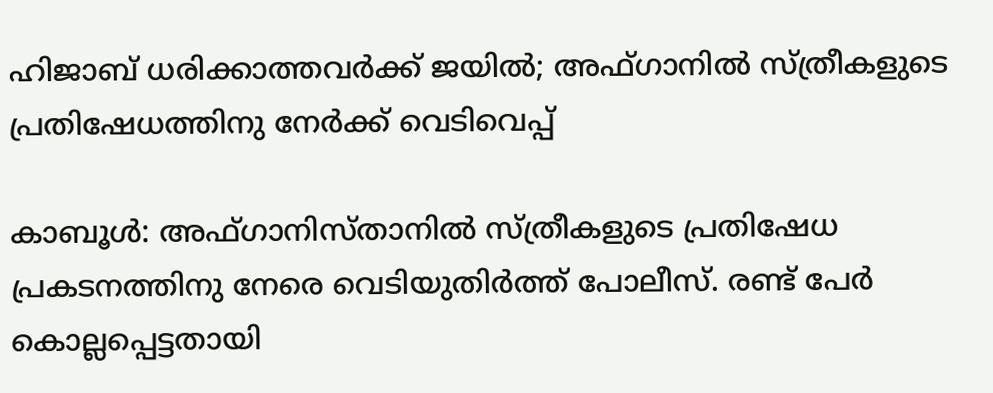ഹിജാബ് ധരിക്കാത്തവര്‍ക്ക് ജയില്‍; അഫ്ഗാനില്‍ സ്ത്രീകളുടെ പ്രതിഷേധത്തിനു നേര്‍ക്ക് വെടിവെപ്പ്

കാബൂള്‍: അഫ്ഗാനിസ്താനില്‍ സ്ത്രീകളുടെ പ്രതിഷേധ പ്രകടനത്തിനു നേരെ വെടിയുതിർത്ത് പോലീസ്. രണ്ട് പേര്‍ കൊല്ലപ്പെട്ടതായി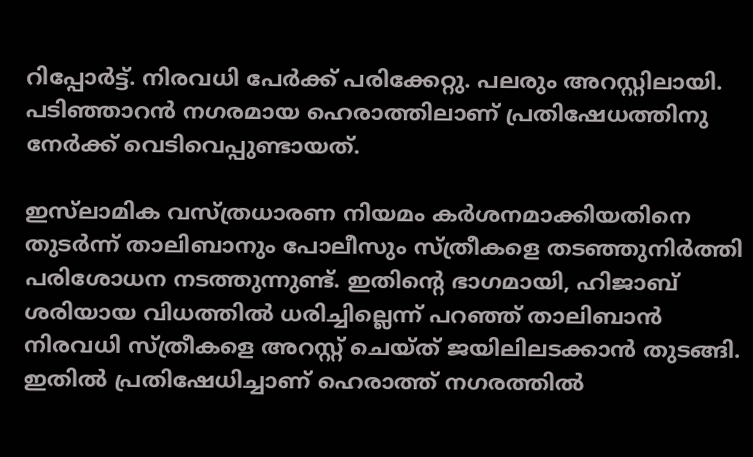റിപ്പോര്‍ട്ട്. നിരവധി പേര്‍ക്ക് പരിക്കേറ്റു. പലരും അറസ്റ്റിലായി. പടിഞ്ഞാറന്‍ നഗരമായ ഹെരാത്തിലാണ് പ്രതിഷേധത്തിനു നേര്‍ക്ക് വെടിവെപ്പുണ്ടായത്.

ഇസ്‌ലാമിക വസ്ത്രധാരണ നിയമം കര്‍ശനമാക്കിയതിനെ തുടര്‍ന്ന് താലിബാനും പോലീസും സ്ത്രീകളെ തടഞ്ഞുനിര്‍ത്തി പരിശോധന നടത്തുന്നുണ്ട്. ഇതിന്റെ ഭാഗമായി, ഹിജാബ് ശരിയായ വിധത്തില്‍ ധരിച്ചില്ലെന്ന് പറഞ്ഞ് താലിബാന്‍ നിരവധി സ്ത്രീകളെ അറസ്റ്റ് ചെയ്ത് ജയിലിലടക്കാന്‍ തുടങ്ങി. ഇതില്‍ പ്രതിഷേധിച്ചാണ് ഹെരാത്ത് നഗരത്തില്‍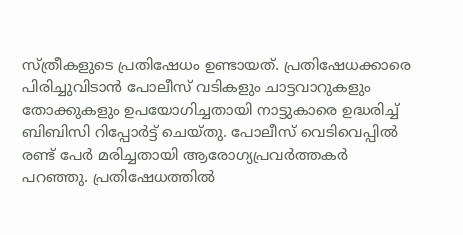സ്ത്രീകളുടെ പ്രതിഷേധം ഉണ്ടായത്. പ്രതിഷേധക്കാരെ പിരിച്ചുവിടാന്‍ പോലീസ് വടികളും ചാട്ടവാറുകളും തോക്കുകളും ഉപയോഗിച്ചതായി നാട്ടുകാരെ ഉദ്ധരിച്ച് ബിബിസി റിപ്പോര്‍ട്ട് ചെയ്തു. പോലീസ് വെടിവെപ്പില്‍ രണ്ട് പേര്‍ മരിച്ചതായി ആരോഗ്യപ്രവര്‍ത്തകര്‍ പറഞ്ഞു. പ്രതിഷേധത്തില്‍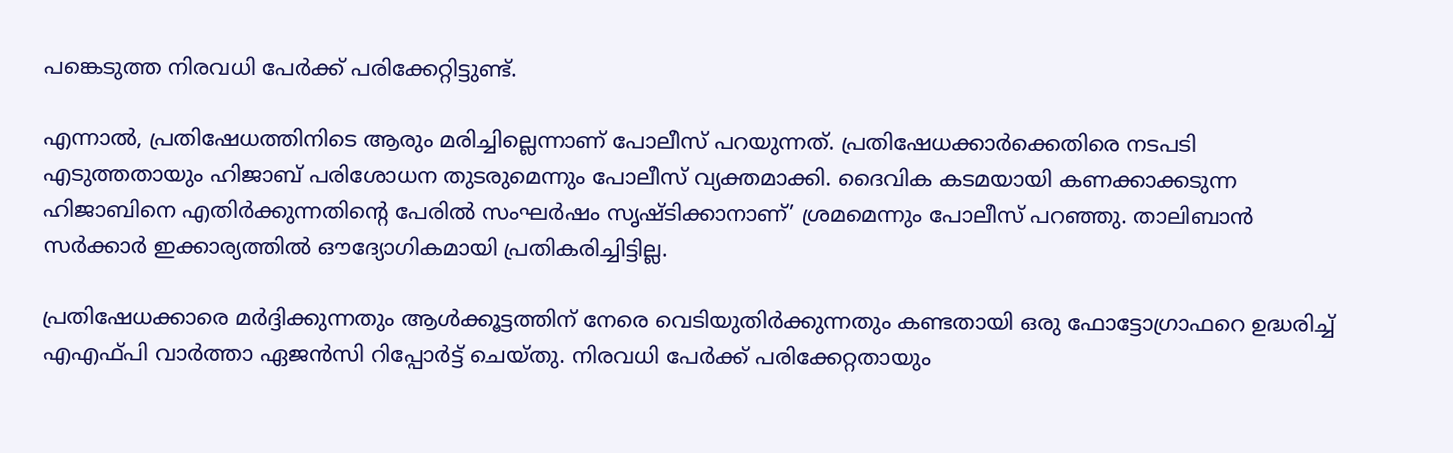പങ്കെടുത്ത നിരവധി പേര്‍ക്ക് പരിക്കേറ്റിട്ടുണ്ട്.

എന്നാല്‍, പ്രതിഷേധത്തിനിടെ ആരും മരിച്ചില്ലെന്നാണ് പോലീസ് പറയുന്നത്. പ്രതിഷേധക്കാര്‍ക്കെതിരെ നടപടി എടുത്തതായും ഹിജാബ് പരിശോധന തുടരുമെന്നും പോലീസ് വ്യക്തമാക്കി. ദൈവിക കടമയായി കണക്കാക്കടുന്ന ഹിജാബിനെ എതിര്‍ക്കുന്നതിന്റെ പേരില്‍ സംഘര്‍ഷം സൃഷ്ടിക്കാനാണ്’ ശ്രമമെന്നും പോലീസ് പറഞ്ഞു. താലിബാന്‍ സര്‍ക്കാര്‍ ഇക്കാര്യത്തില്‍ ഔദ്യോഗികമായി പ്രതികരിച്ചിട്ടില്ല.

പ്രതിഷേധക്കാരെ മര്‍ദ്ദിക്കുന്നതും ആള്‍ക്കൂട്ടത്തിന് നേരെ വെടിയുതിര്‍ക്കുന്നതും കണ്ടതായി ഒരു ഫോട്ടോഗ്രാഫറെ ഉദ്ധരിച്ച് എഎഫ്പി വാര്‍ത്താ ഏജന്‍സി റിപ്പോര്‍ട്ട് ചെയ്തു. നിരവധി പേര്‍ക്ക് പരിക്കേറ്റതായും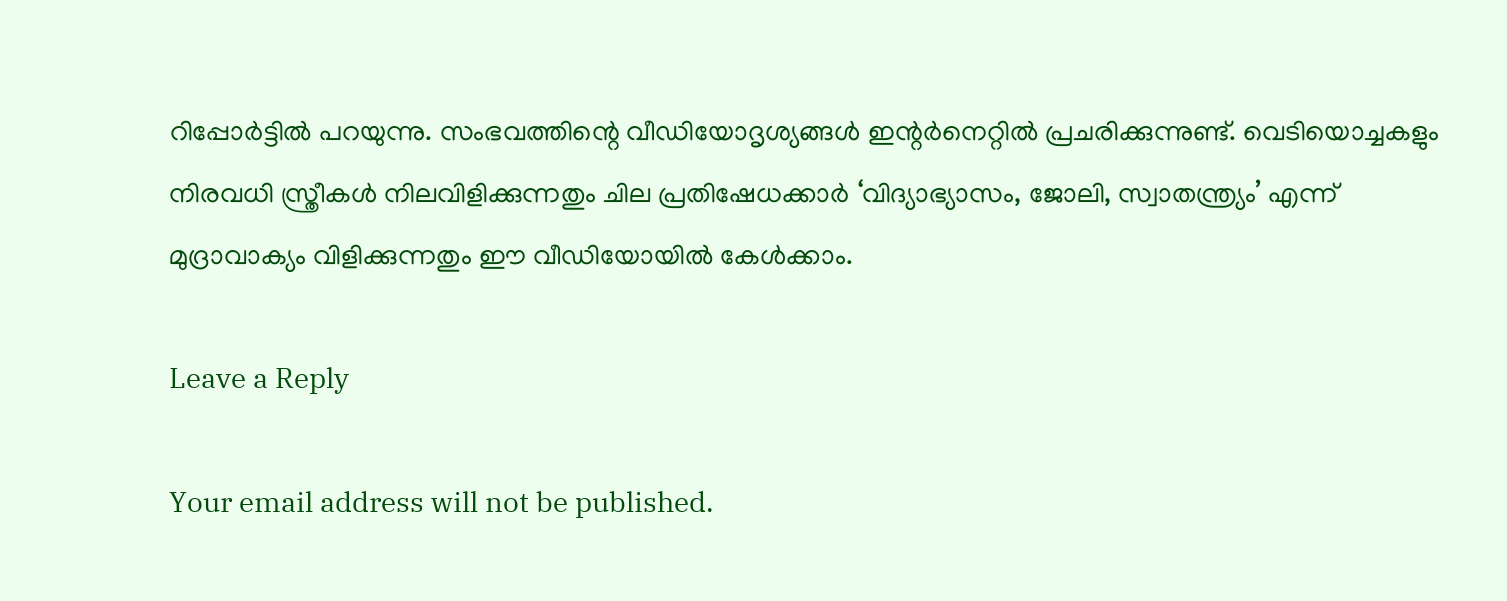റിപ്പോര്‍ട്ടില്‍ പറയുന്നു. സംഭവത്തിന്റെ വീഡിയോദൃശ്യങ്ങള്‍ ഇന്റര്‍നെറ്റില്‍ പ്രചരിക്കുന്നുണ്ട്. വെടിയൊച്ചകളും നിരവധി സ്ത്രീകള്‍ നിലവിളിക്കുന്നതും ചില പ്രതിഷേധക്കാര്‍ ‘വിദ്യാഭ്യാസം, ജോലി, സ്വാതന്ത്ര്യം’ എന്ന് മുദ്രാവാക്യം വിളിക്കുന്നതും ഈ വീഡിയോയിൽ കേള്‍ക്കാം.

Leave a Reply

Your email address will not be published.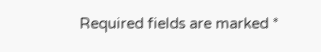Required fields are marked *